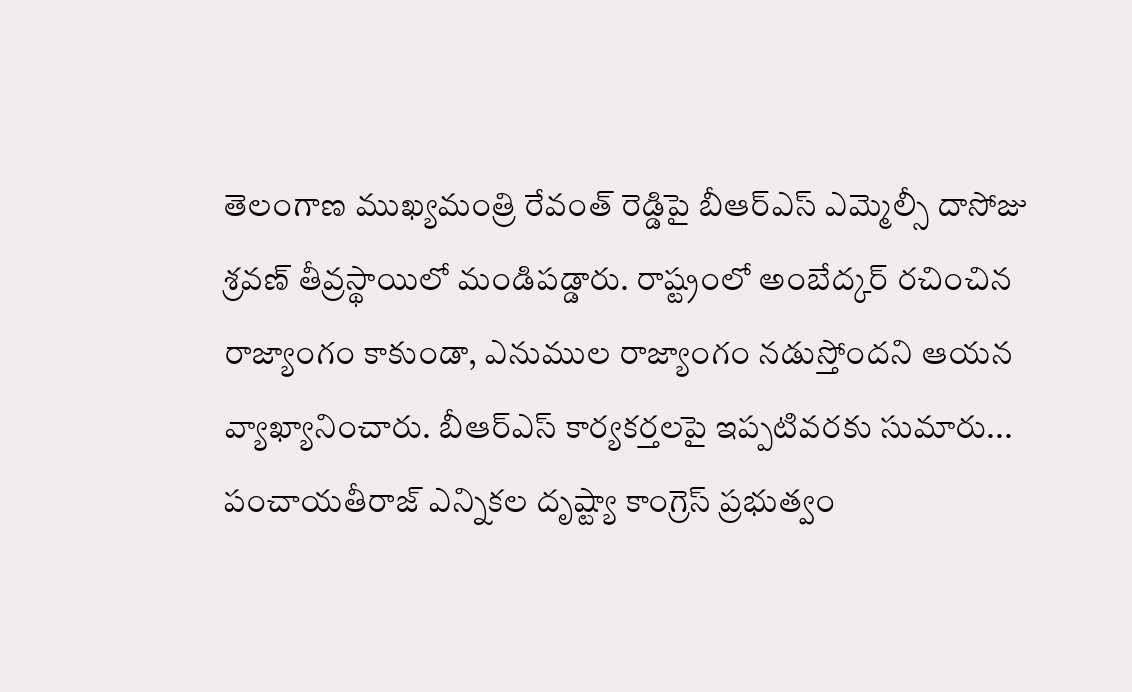తెలంగాణ ముఖ్యమంత్రి రేవంత్ రెడ్డిపై బీఆర్ఎస్ ఎమ్మెల్సీ దాసోజు శ్రవణ్ తీవ్రస్థాయిలో మండిపడ్డారు. రాష్ట్రంలో అంబేద్కర్ రచించిన రాజ్యాంగం కాకుండా, ఎనుముల రాజ్యాంగం నడుస్తోందని ఆయన వ్యాఖ్యానించారు. బీఆర్ఎస్ కార్యకర్తలపై ఇప్పటివరకు సుమారు...
పంచాయతీరాజ్ ఎన్నికల దృష్ట్యా కాంగ్రెస్ ప్రభుత్వం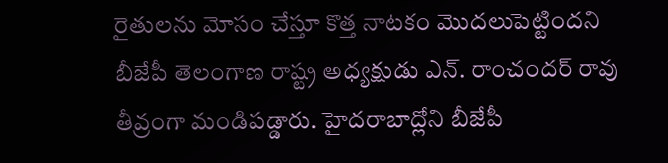రైతులను మోసం చేస్తూ కొత్త నాటకం మొదలుపెట్టిందని బీజేపీ తెలంగాణ రాష్ట్ర అధ్యక్షుడు ఎన్. రాంచందర్ రావు తీవ్రంగా మండిపడ్డారు. హైదరాబాద్లోని బీజేపీ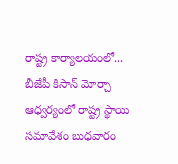రాష్ట్ర కార్యాలయంలో...
బీజేపీ కిసాన్ మోర్చా ఆధ్వర్యంలో రాష్ట్ర స్థాయి సమావేశం బుధవారం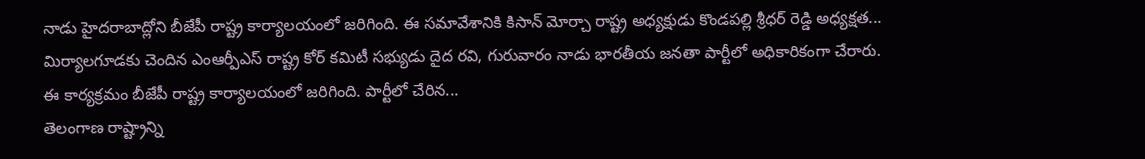నాడు హైదరాబాద్లోని బీజేపీ రాష్ట్ర కార్యాలయంలో జరిగింది. ఈ సమావేశానికి కిసాన్ మోర్చా రాష్ట్ర అధ్యక్షుడు కొండపల్లి శ్రీధర్ రెడ్డి అధ్యక్షత...
మిర్యాలగూడకు చెందిన ఎంఆర్పీఎస్ రాష్ట్ర కోర్ కమిటీ సభ్యుడు దైద రవి, గురువారం నాడు భారతీయ జనతా పార్టీలో అధికారికంగా చేరారు. ఈ కార్యక్రమం బీజేపీ రాష్ట్ర కార్యాలయంలో జరిగింది. పార్టీలో చేరిన...
తెలంగాణ రాష్ట్రాన్ని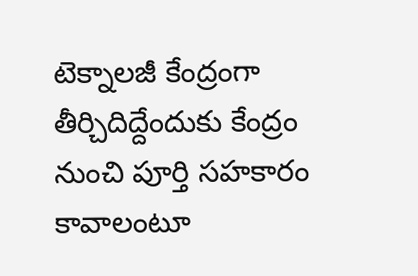టెక్నాలజీ కేంద్రంగా తీర్చిదిద్దేందుకు కేంద్రం నుంచి పూర్తి సహకారం కావాలంటూ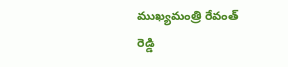ముఖ్యమంత్రి రేవంత్ రెడ్డి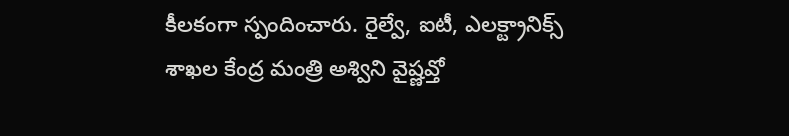కీలకంగా స్పందించారు. రైల్వే, ఐటీ, ఎలక్ట్రానిక్స్ శాఖల కేంద్ర మంత్రి అశ్విని వైష్ణవ్తో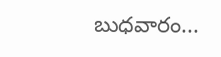బుధవారం...